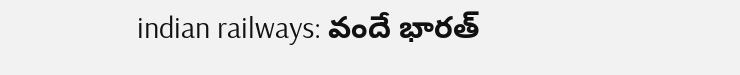indian railways: వందే భారత్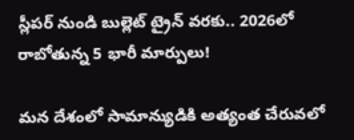స్లీపర్ నుండి బుల్లెట్ ట్రైన్ వరకు.. 2026లో రాబోతున్న 5 భారీ మార్పులు!

మన దేశంలో సామాన్యుడికి అత్యంత చేరువలో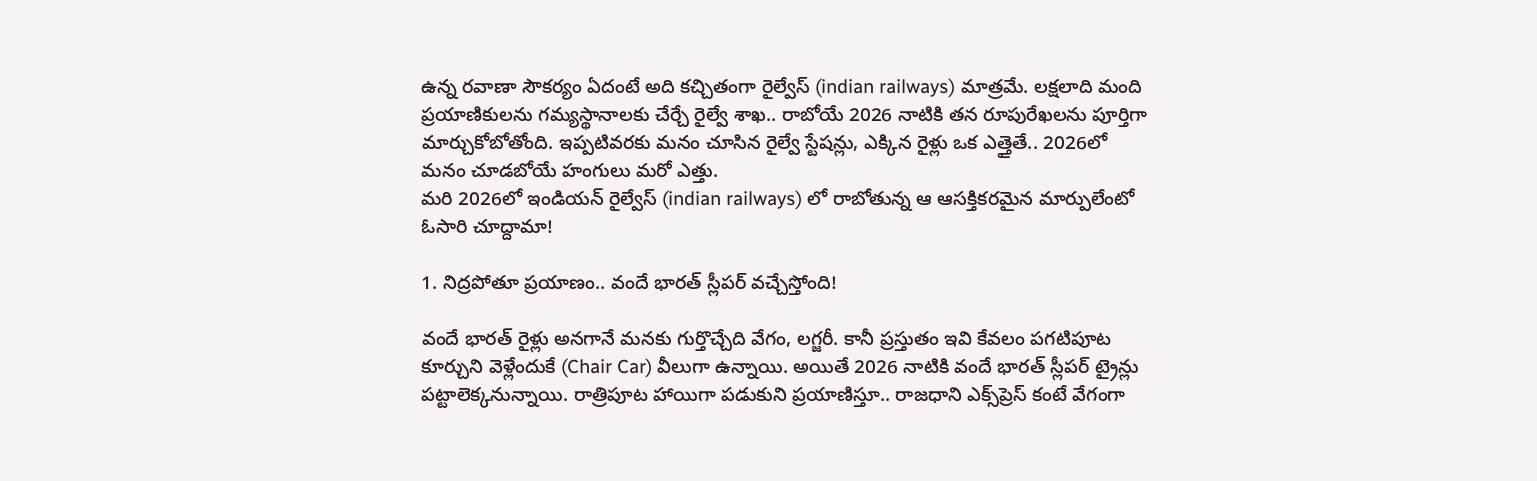ఉన్న రవాణా సౌకర్యం ఏదంటే అది కచ్చితంగా రైల్వేస్ (indian railways) మాత్రమే. లక్షలాది మంది ప్రయాణికులను గమ్యస్థానాలకు చేర్చే రైల్వే శాఖ.. రాబోయే 2026 నాటికి తన రూపురేఖలను పూర్తిగా మార్చుకోబోతోంది. ఇప్పటివరకు మనం చూసిన రైల్వే స్టేషన్లు, ఎక్కిన రైళ్లు ఒక ఎత్తైతే.. 2026లో మనం చూడబోయే హంగులు మరో ఎత్తు.
మరి 2026లో ఇండియన్ రైల్వేస్ (indian railways) లో రాబోతున్న ఆ ఆసక్తికరమైన మార్పులేంటో ఓసారి చూద్దామా!

1. నిద్రపోతూ ప్రయాణం.. వందే భారత్ స్లీపర్ వచ్చేస్తోంది!

వందే భారత్ రైళ్లు అనగానే మనకు గుర్తొచ్చేది వేగం, లగ్జరీ. కానీ ప్రస్తుతం ఇవి కేవలం పగటిపూట కూర్చుని వెళ్లేందుకే (Chair Car) వీలుగా ఉన్నాయి. అయితే 2026 నాటికి వందే భారత్ స్లీపర్ ట్రైన్లు పట్టాలెక్కనున్నాయి. రాత్రిపూట హాయిగా పడుకుని ప్రయాణిస్తూ.. రాజధాని ఎక్స్‌ప్రెస్ కంటే వేగంగా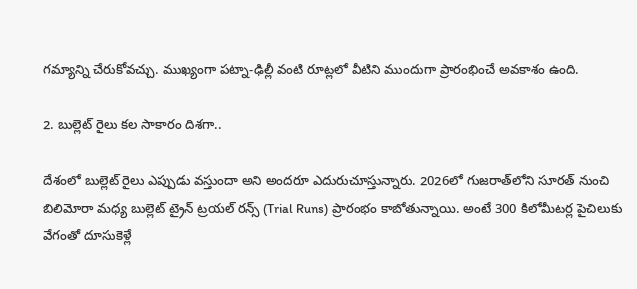గమ్యాన్ని చేరుకోవచ్చు. ముఖ్యంగా పట్నా-ఢిల్లీ వంటి రూట్లలో వీటిని ముందుగా ప్రారంభించే అవకాశం ఉంది.

2. బుల్లెట్ రైలు కల సాకారం దిశగా..

దేశంలో బుల్లెట్ రైలు ఎప్పుడు వస్తుందా అని అందరూ ఎదురుచూస్తున్నారు. 2026లో గుజరాత్‌లోని సూరత్ నుంచి బిలిమోరా మధ్య బుల్లెట్ ట్రైన్ ట్రయల్ రన్స్ (Trial Runs) ప్రారంభం కాబోతున్నాయి. అంటే 300 కిలోమీటర్ల పైచిలుకు వేగంతో దూసుకెళ్లే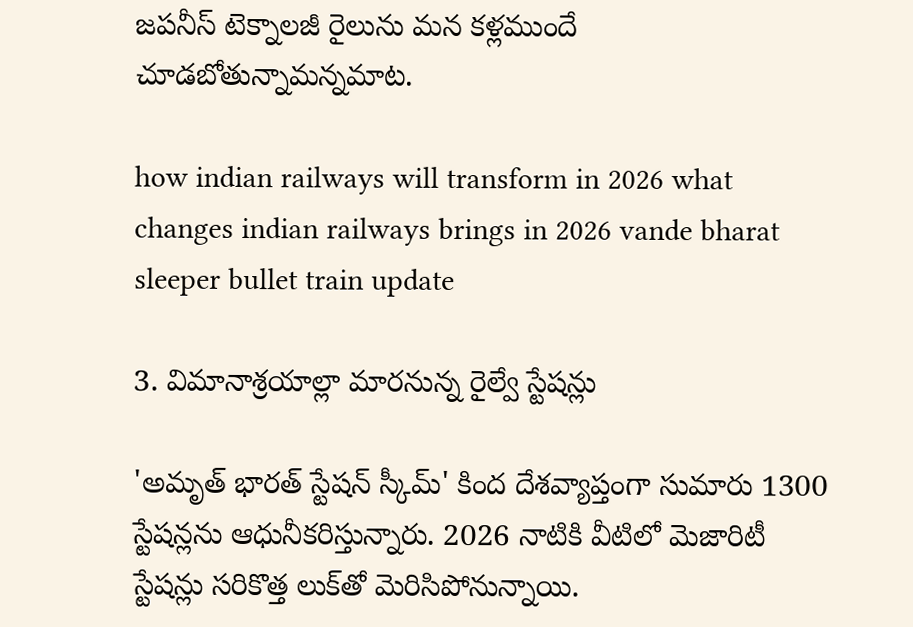జపనీస్ టెక్నాలజీ రైలును మన కళ్లముందే చూడబోతున్నామన్నమాట.

how indian railways will transform in 2026 what changes indian railways brings in 2026 vande bharat sleeper bullet train update

3. విమానాశ్రయాల్లా మారనున్న రైల్వే స్టేషన్లు

'అమృత్ భారత్ స్టేషన్ స్కీమ్' కింద దేశవ్యాప్తంగా సుమారు 1300 స్టేషన్లను ఆధునీకరిస్తున్నారు. 2026 నాటికి వీటిలో మెజారిటీ స్టేషన్లు సరికొత్త లుక్‌తో మెరిసిపోనున్నాయి.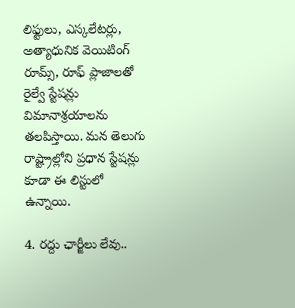లిఫ్టులు, ఎస్కలేటర్లు, అత్యాధునిక వెయిటింగ్ రూమ్స్, రూఫ్ ప్లాజాలతో రైల్వే స్టేషన్లు విమానాశ్రయాలను తలపిస్తాయి. మన తెలుగు రాష్ట్రాల్లోని ప్రధాన స్టేషన్లు కూడా ఈ లిస్టులో ఉన్నాయి.

4. రద్దు ఛార్జీలు లేవు..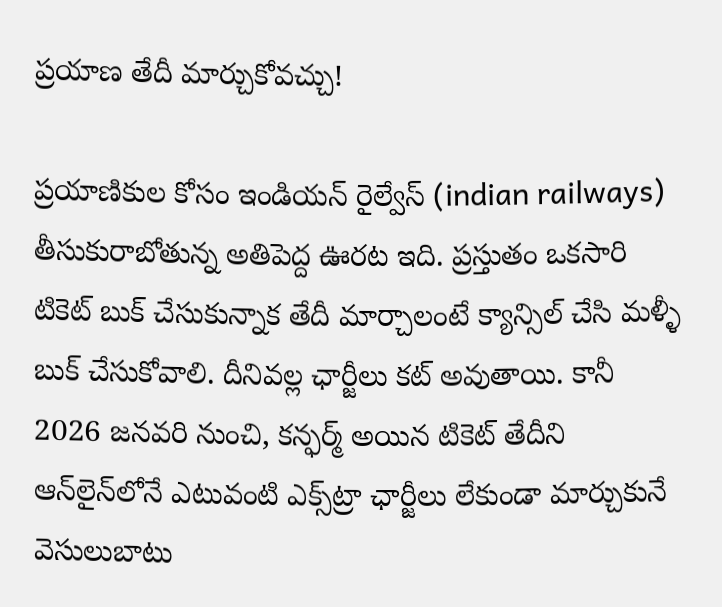ప్రయాణ తేదీ మార్చుకోవచ్చు!

ప్రయాణికుల కోసం ఇండియన్ రైల్వేస్ (indian railways) తీసుకురాబోతున్న అతిపెద్ద ఊరట ఇది. ప్రస్తుతం ఒకసారి టికెట్ బుక్ చేసుకున్నాక తేదీ మార్చాలంటే క్యాన్సిల్ చేసి మళ్ళీ బుక్ చేసుకోవాలి. దీనివల్ల ఛార్జీలు కట్ అవుతాయి. కానీ 2026 జనవరి నుంచి, కన్ఫర్మ్ అయిన టికెట్ తేదీని ఆన్‌లైన్‌లోనే ఎటువంటి ఎక్స్‌ట్రా ఛార్జీలు లేకుండా మార్చుకునే వెసులుబాటు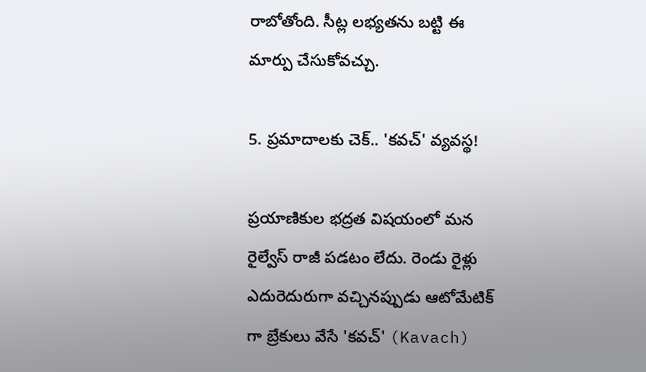రాబోతోంది. సీట్ల లభ్యతను బట్టి ఈ మార్పు చేసుకోవచ్చు.

5. ప్రమాదాలకు చెక్.. 'కవచ్' వ్యవస్థ!

ప్రయాణికుల భద్రత విషయంలో మన రైల్వేస్ రాజీ పడటం లేదు. రెండు రైళ్లు ఎదురెదురుగా వచ్చినప్పుడు ఆటోమేటిక్‌ గా బ్రేకులు వేసే 'కవచ్' (Kavach)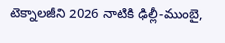టెక్నాలజీని 2026 నాటికి ఢిల్లీ-ముంబై,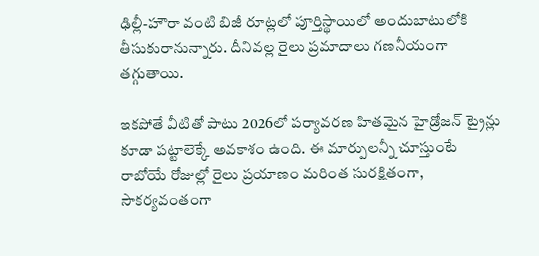ఢిల్లీ-హౌరా వంటి బిజీ రూట్లలో పూర్తిస్థాయిలో అందుబాటులోకి తీసుకురానున్నారు. దీనివల్ల రైలు ప్రమాదాలు గణనీయంగా తగ్గుతాయి.

ఇకపోతే వీటితో పాటు 2026లో పర్యావరణ హితమైన హైడ్రోజన్ ట్రైన్లు కూడా పట్టాలెక్కే అవకాశం ఉంది. ఈ మార్పులన్నీ చూస్తుంటే రాబోయే రోజుల్లో రైలు ప్రయాణం మరింత సురక్షితంగా, సౌకర్యవంతంగా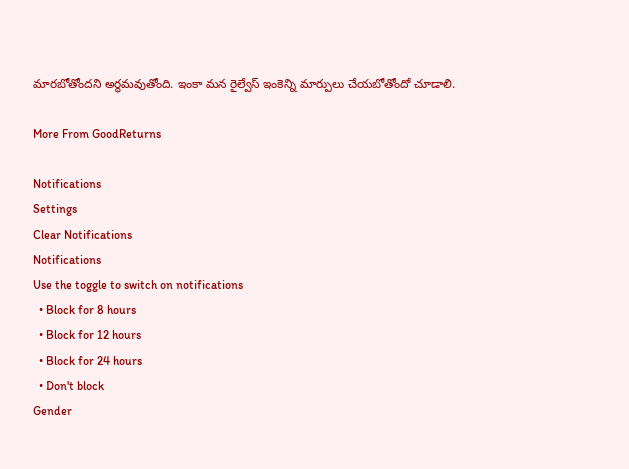మారబోతోందని అర్థమవుతోంది. ఇంకా మన రైల్వేస్ ఇంకెన్ని మార్పులు చేయబోతోందో చూడాలి.

More From GoodReturns

Notifications
Settings
Clear Notifications
Notifications
Use the toggle to switch on notifications
  • Block for 8 hours
  • Block for 12 hours
  • Block for 24 hours
  • Don't block
Gender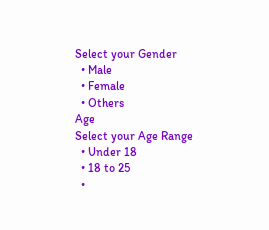Select your Gender
  • Male
  • Female
  • Others
Age
Select your Age Range
  • Under 18
  • 18 to 25
  •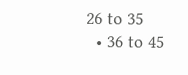26 to 35
  • 36 to 45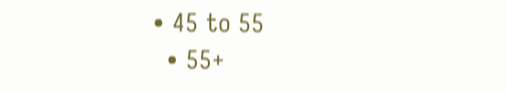• 45 to 55
  • 55+